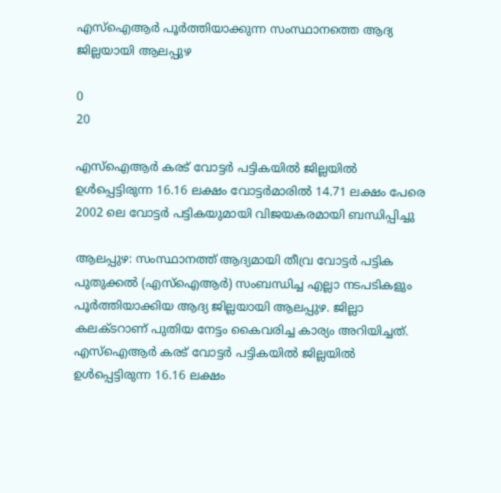എസ്ഐആര്‍ പൂര്‍ത്തിയാക്കുന്ന സംസ്ഥാനത്തെ ആദ്യ ജില്ലയായി ആലപ്പുഴ

0
20

എസ്‌ഐആര്‍ കരട് വോട്ടര്‍ പട്ടികയില്‍ ജില്ലയില്‍ ഉള്‍പ്പെട്ടിരുന്ന 16.16 ലക്ഷം വോട്ടര്‍മാരില്‍ 14.71 ലക്ഷം പേരെ 2002 ലെ വോട്ടര്‍ പട്ടികയുമായി വിജയകരമായി ബന്ധിപ്പിച്ചു

ആലപ്പുഴ: സംസ്ഥാനത്ത് ആദ്യമായി തീവ്ര വോട്ടർ പട്ടിക പുതുക്കൽ (എസ്‌ഐആര്‍) സംബന്ധിച്ച എല്ലാ നടപടികളും പൂര്‍ത്തിയാക്കിയ ആദ്യ ജില്ലയായി ആലപ്പുഴ. ജില്ലാ കലക്‌ടറാണ് പുതിയ നേട്ടം കൈവരിച്ച കാര്യം അറിയിച്ചത്. എസ്‌ഐആര്‍ കരട് വോട്ടര്‍ പട്ടികയില്‍ ജില്ലയില്‍ ഉള്‍പ്പെട്ടിരുന്ന 16.16 ലക്ഷം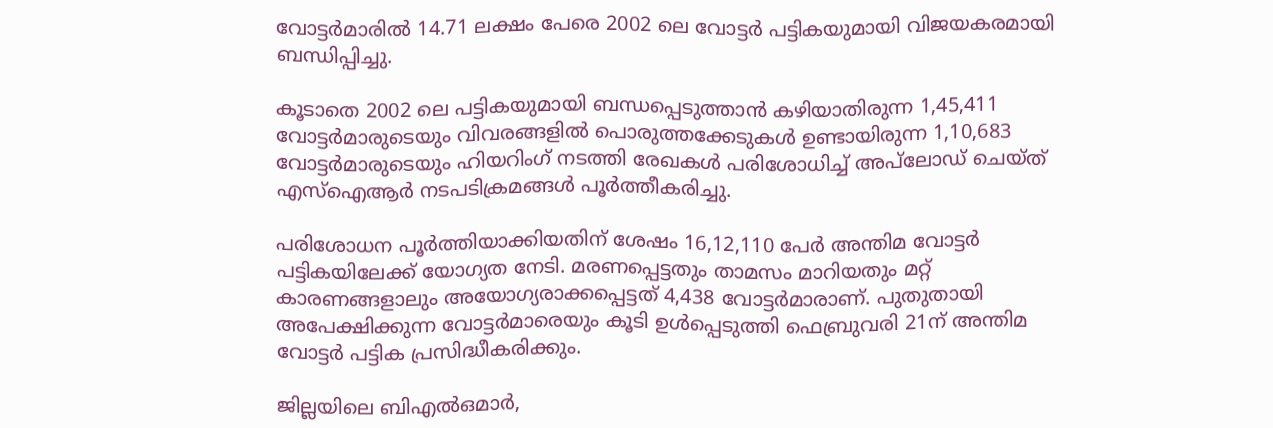വോട്ടര്‍മാരില്‍ 14.71 ലക്ഷം പേരെ 2002 ലെ വോട്ടര്‍ പട്ടികയുമായി വിജയകരമായി ബന്ധിപ്പിച്ചു.

കൂടാതെ 2002 ലെ പട്ടികയുമായി ബന്ധപ്പെടുത്താൻ കഴിയാതിരുന്ന 1,45,411 വോട്ടര്‍മാരുടെയും വിവരങ്ങളില്‍ പൊരുത്തക്കേടുകള്‍ ഉണ്ടായിരുന്ന 1,10,683 വോട്ടര്‍മാരുടെയും ഹിയറിംഗ് നടത്തി രേഖകള്‍ പരിശോധിച്ച് അപ്‌ലോഡ് ചെയ്ത് എസ്‌ഐആര്‍ നടപടിക്രമങ്ങള്‍ പൂര്‍ത്തീകരിച്ചു.

പരിശോധന പൂര്‍ത്തിയാക്കിയതിന് ശേഷം 16,12,110 പേർ അന്തിമ വോട്ടര്‍ പട്ടികയിലേക്ക് യോഗ്യത നേടി. മരണപ്പെട്ടതും താമസം മാറിയതും മറ്റ് കാരണങ്ങളാലും അയോഗ്യരാക്കപ്പെട്ടത് 4,438 വോട്ടര്‍മാരാണ്. പുതുതായി അപേക്ഷിക്കുന്ന വോട്ടര്‍മാരെയും കൂടി ഉള്‍പ്പെടുത്തി ഫെബ്രുവരി 21ന് അന്തിമ വോട്ടര്‍ പട്ടിക പ്രസിദ്ധീകരിക്കും.

ജില്ലയിലെ ബിഎല്‍ഒമാര്‍,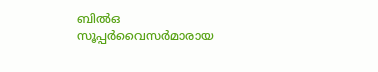ബില്‍ഒ സൂപ്പര്‍വൈസര്‍മാരായ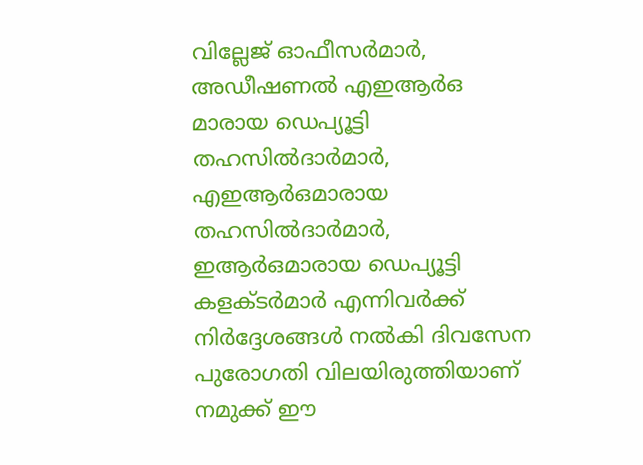വില്ലേജ് ഓഫീസര്‍മാര്‍, അഡീഷണല്‍ എഇആര്‍ഒ മാരായ ഡെപ്യൂട്ടി തഹസില്‍ദാര്‍മാര്‍, എഇആര്‍ഒമാരായ തഹസില്‍ദാര്‍മാര്‍, ഇആര്‍ഒമാരായ ഡെപ്യൂട്ടി കളക്ടര്‍മാര്‍ എന്നിവര്‍ക്ക് നിര്‍ദ്ദേശങ്ങള്‍ നല്‍കി ദിവസേന പുരോഗതി വിലയിരുത്തിയാണ് നമുക്ക് ഈ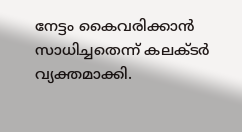നേട്ടം കൈവരിക്കാൻ സാധിച്ചതെന്ന് കലക്‌ടര്‍ വ്യക്തമാക്കി.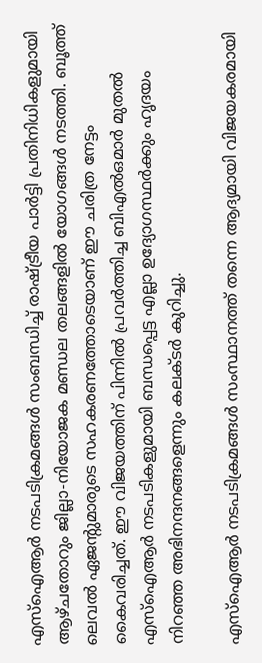എസ്‌ഐആര്‍ നടപടിക്രമങ്ങള്‍ സംബന്ധിച്ച് രാഷ്ട്രീയ പാര്‍ട്ടി പ്രതിനിധികളുമായി ആഴ്ചതോറും ജില്ലാ-നിയോജക മണ്ഡല തലങ്ങളില്‍ യോഗങ്ങള്‍ നടത്തി. ബൂത്ത് ലെവല്‍ ഏജന്‍റുമാരുടെ സഹകരണത്തോടെയാണ് ഈ ചരിത്ര നേട്ടം കൈവരിച്ചത്. ഈ വിജയത്തിന് പിന്നില്‍ പ്രവര്‍ത്തിച്ച ബിഎല്‍ഒമാര്‍ മുതല്‍ എസ്‌ഐആര്‍ നടപടികളുമായി ബന്ധപ്പെട്ട എല്ലാ ഉദ്യോഗസ്ഥര്‍ക്കും ഹൃദയം നിറഞ്ഞ അഭിനന്ദനങ്ങളെന്നും കലക്‌ടര്‍ കുറിച്ചു.

എസ്ഐആര്‍ നടപടിക്രമങ്ങൾ സംസ്ഥാനത്ത് തന്നെ ആദ്യമായി വിജയകരമായി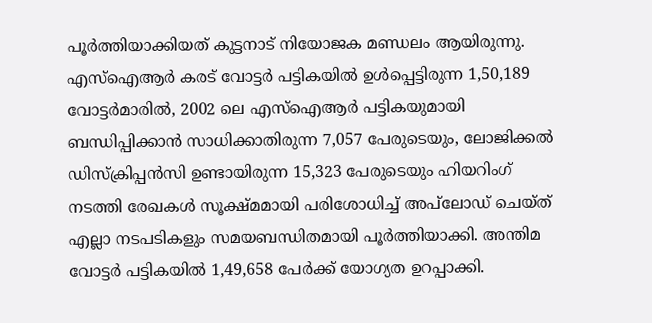പൂര്‍ത്തിയാക്കിയത് കുട്ടനാട് നിയോജക മണ്ഡലം ആയിരുന്നു. എസ്ഐആര്‍ കരട് വോട്ടര്‍ പട്ടികയിൽ ഉൾപ്പെട്ടിരുന്ന 1,50,189 വോട്ടര്‍മാരിൽ, 2002 ലെ എസ്ഐആര്‍ പട്ടികയുമായി ബന്ധിപ്പിക്കാൻ സാധിക്കാതിരുന്ന 7,057 പേരുടെയും, ലോജിക്കൽ ഡിസ്ക്രിപ്പൻസി ഉണ്ടായിരുന്ന 15,323 പേരുടെയും ഹിയറിംഗ് നടത്തി രേഖകൾ സൂക്ഷ്മമായി പരിശോധിച്ച് അപ്‌ലോഡ് ചെയ്ത് എല്ലാ നടപടികളും സമയബന്ധിതമായി പൂർത്തിയാക്കി. അന്തിമ വോട്ടര്‍ പട്ടികയിൽ 1,49,658 പേർക്ക് യോഗ്യത ഉറപ്പാക്കി.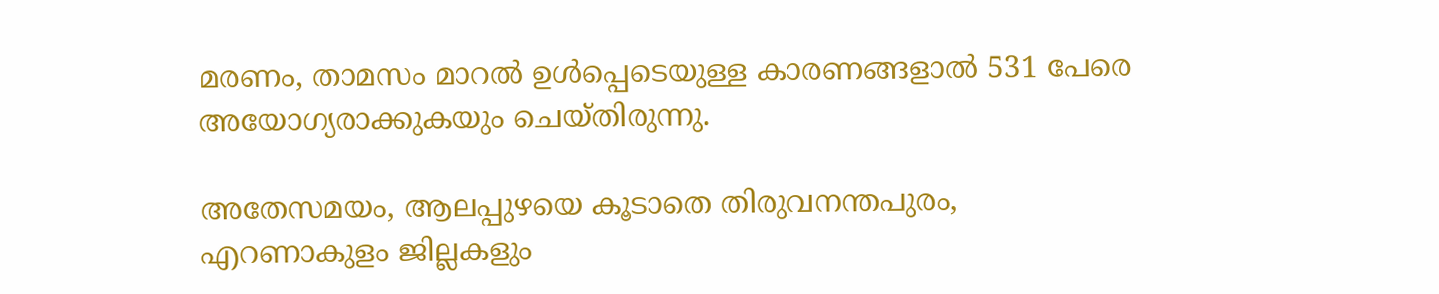മരണം, താമസം മാറൽ ഉൾപ്പെടെയുള്ള കാരണങ്ങളാൽ 531 പേരെ അയോഗ്യരാക്കുകയും ചെയ്തിരുന്നു.

അതേസമയം, ആലപ്പുഴയെ കൂടാതെ തിരുവനന്തപുരം, എറണാകുളം ജില്ലകളും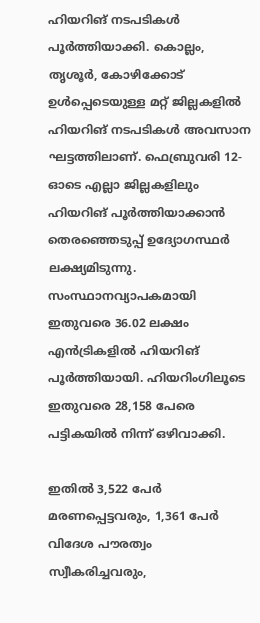ഹിയറിങ് നടപടികൾ പൂർത്തിയാക്കി. കൊല്ലം, തൃശൂർ, കോഴിക്കോട് ഉൾപ്പെടെയുള്ള മറ്റ് ജില്ലകളിൽ ഹിയറിങ് നടപടികൾ അവസാന ഘട്ടത്തിലാണ്. ഫെബ്രുവരി 12-ഓടെ എല്ലാ ജില്ലകളിലും ഹിയറിങ് പൂർത്തിയാക്കാൻ തെരഞ്ഞെടുപ്പ് ഉദ്യോഗസ്ഥർ ലക്ഷ്യമിടുന്നു. സംസ്ഥാനവ്യാപകമായി ഇതുവരെ 36.02 ലക്ഷം എൻട്രികളിൽ ഹിയറിങ് പൂർത്തിയായി. ഹിയറിംഗിലൂടെ ഇതുവരെ 28,158 പേരെ പട്ടികയിൽ നിന്ന് ഒഴിവാക്കി.

ഇതിൽ 3,522 പേർ മരണപ്പെട്ടവരും, 1,361 പേർ വിദേശ പൗരത്വം സ്വീകരിച്ചവരും,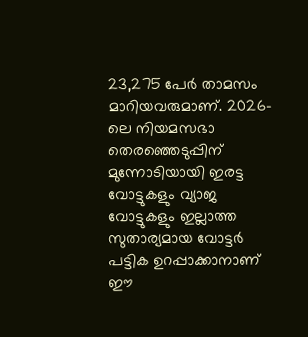23,275 പേർ താമസം മാറിയവരുമാണ്. 2026-ലെ നിയമസഭാ തെരഞ്ഞെടുപ്പിന് മുന്നോടിയായി ഇരട്ട വോട്ടുകളും വ്യാജ വോട്ടുകളും ഇല്ലാത്ത സുതാര്യമായ വോട്ടർ പട്ടിക ഉറപ്പാക്കാനാണ് ഈ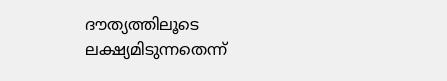ദൗത്യത്തിലൂടെ ലക്ഷ്യമിടുന്നതെന്ന്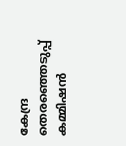കേന്ദ്ര തെരഞ്ഞെടുപ്പ് കമ്മിഷൻ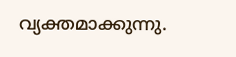വ്യക്തമാക്കുന്നു.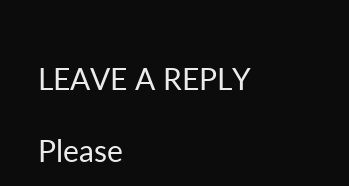LEAVE A REPLY

Please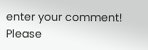enter your comment!
Please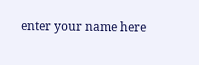enter your name here